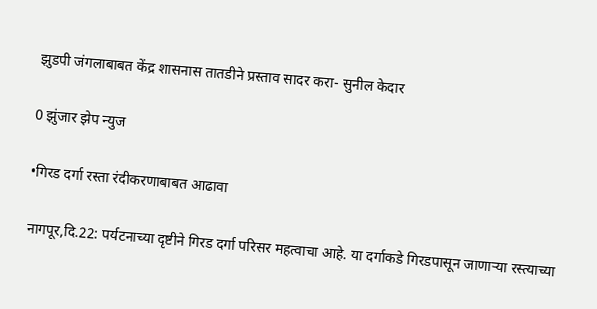झुडपी जंगलाबाबत केंद्र शासनास तातडीने प्रस्ताव सादर करा- सुनील केदार

0 झुंजार झेप न्युज

•गिरड दर्गा रस्ता रंदीकरणाबाबत आढावा

नागपूर,दि.22: पर्यटनाच्या दृष्टीने गिरड दर्गा परिसर महत्वाचा आहे. या दर्गाकडे गिरडपासून जाणाऱ्या रस्त्याच्या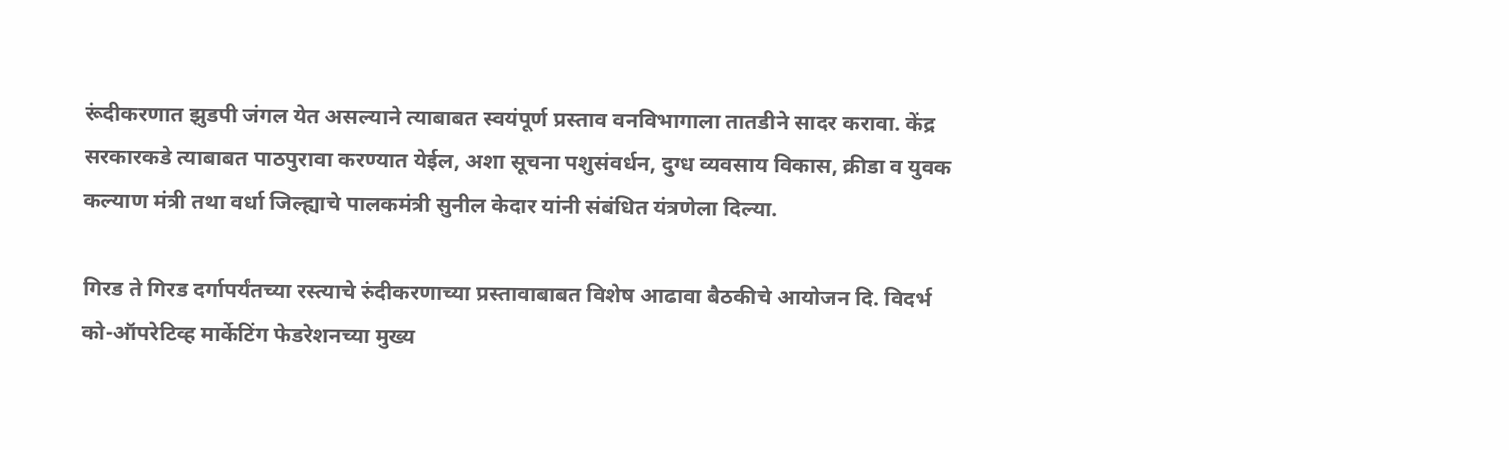रूंदीकरणात झुडपी जंगल येत असल्याने त्याबाबत स्वयंपूर्ण प्रस्ताव वनविभागाला तातडीने सादर करावा. केंद्र सरकारकडे त्याबाबत पाठपुरावा करण्यात येईल, अशा सूचना पशुसंवर्धन, दुग्ध व्यवसाय विकास, क्रीडा व युवक कल्याण मंत्री तथा वर्धा जिल्ह्याचे पालकमंत्री सुनील केदार यांनी संबंधित यंत्रणेला दिल्या.

गिरड ते गिरड दर्गापर्यंतच्या रस्त्याचे रुंदीकरणाच्या प्रस्तावाबाबत विशेष आढावा बैठकीचे आयोजन दि. विदर्भ को-ऑपरेटिव्ह मार्केटिंग फेडरेशनच्या मुख्य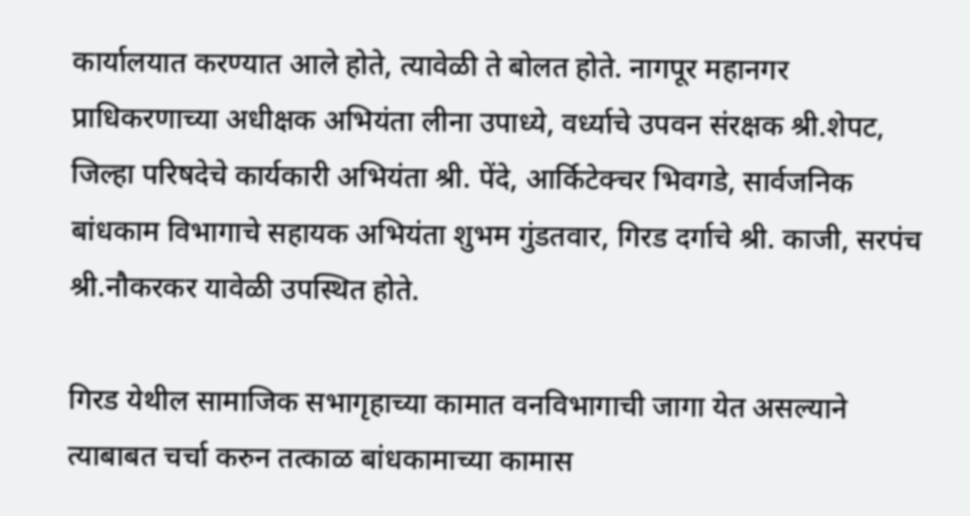कार्यालयात करण्यात आले होते, त्यावेळी ते बोलत होते. नागपूर महानगर प्राधिकरणाच्या अधीक्षक अभियंता लीना उपाध्ये, वर्ध्याचे उपवन संरक्षक श्री.शेपट, जिल्हा परिषदेचे कार्यकारी अभियंता श्री. पेंदे, आर्किटेक्चर भिवगडे, सार्वजनिक बांधकाम विभागाचे सहायक अभियंता शुभम गुंडतवार, गिरड दर्गाचे श्री. काजी, सरपंच श्री.नौकरकर यावेळी उपस्थित होते.

गिरड येथील सामाजिक सभागृहाच्या कामात वनविभागाची जागा येत असल्याने त्याबाबत चर्चा करुन तत्काळ बांधकामाच्या कामास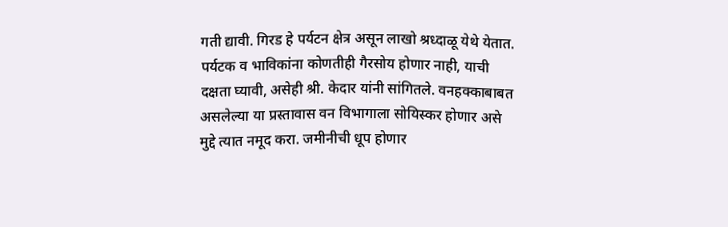गती द्यावी. गिरड हे पर्यटन क्षेत्र असून लाखो श्रध्दाळू येथे येतात. पर्यटक व भाविकांना कोणतीही गैरसोय होणार नाही, याची दक्षता घ्यावी, असेही श्री. केदार यांनी सांगितले. वनहक्काबाबत असलेल्या या प्रस्तावास वन विभागाला सोयिस्कर होणार असे मुद्दे त्यात नमूद करा. जमीनीची धूप होणार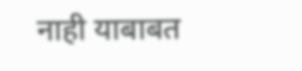नाही याबाबत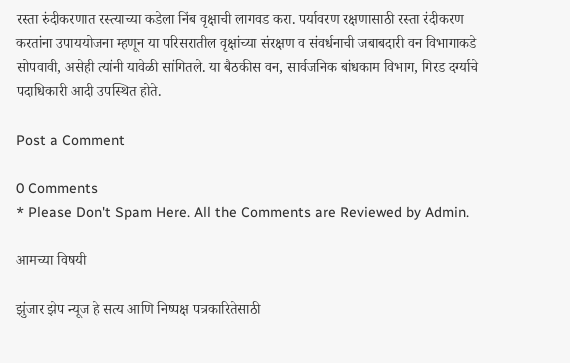रस्ता रुंदीकरणात रस्त्याच्या कडेला निंब वृक्षाची लागवड करा. पर्यावरण रक्षणासाठी रस्ता रंदीकरण करतांना उपाययोजना म्हणून या परिसरातील वृक्षांच्या संरक्षण व संवर्धनाची जबाबदारी वन विभागाकडे सोपवावी, असेही त्यांनी यावेळी सांगितले. या बैठकीस वन, सार्वजनिक बांधकाम विभाग, गिरड दर्ग्याचे पदाधिकारी आदी उपस्थित होते.

Post a Comment

0 Comments
* Please Don't Spam Here. All the Comments are Reviewed by Admin.

आमच्या विषयी

झुंजार झेप न्यूज हे सत्य आणि निष्पक्ष पत्रकारितेसाठी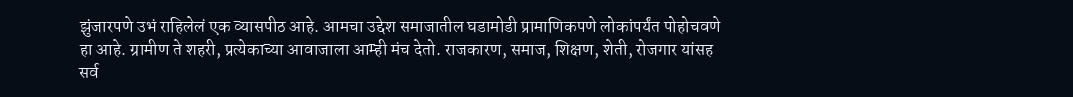झुंजारपणे उभं राहिलेलं एक व्यासपीठ आहे. आमचा उद्देश समाजातील घडामोडी प्रामाणिकपणे लोकांपर्यंत पोहोचवणे हा आहे. ग्रामीण ते शहरी, प्रत्येकाच्या आवाजाला आम्ही मंच देतो. राजकारण, समाज, शिक्षण, शेती, रोजगार यांसह सर्व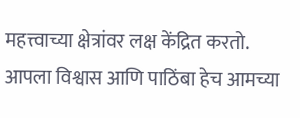महत्त्वाच्या क्षेत्रांवर लक्ष केंद्रित करतो. आपला विश्वास आणि पाठिंबा हेच आमच्या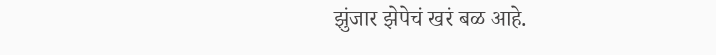झुंजार झेपेचं खरं बळ आहे.